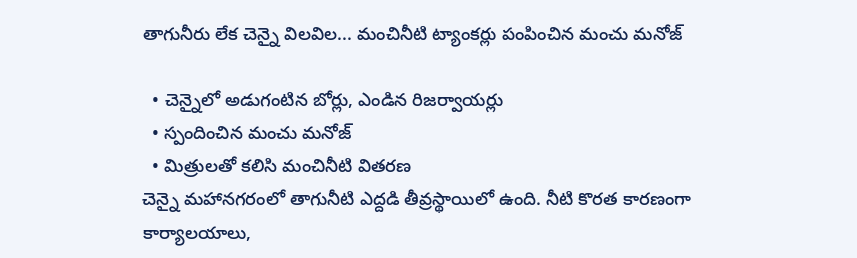తాగునీరు లేక చెన్నై విలవిల... మంచినీటి ట్యాంకర్లు పంపించిన మంచు మనోజ్

  • చెన్నైలో అడుగంటిన బోర్లు, ఎండిన రిజర్వాయర్లు
  • స్పందించిన మంచు మనోజ్
  • మిత్రులతో కలిసి మంచినీటి వితరణ
చెన్నై మహానగరంలో తాగునీటి ఎద్దడి తీవ్రస్థాయిలో ఉంది. నీటి కొరత కారణంగా కార్యాలయాలు,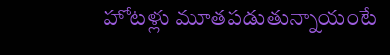హోటళ్లు మూతపడుతున్నాయంటే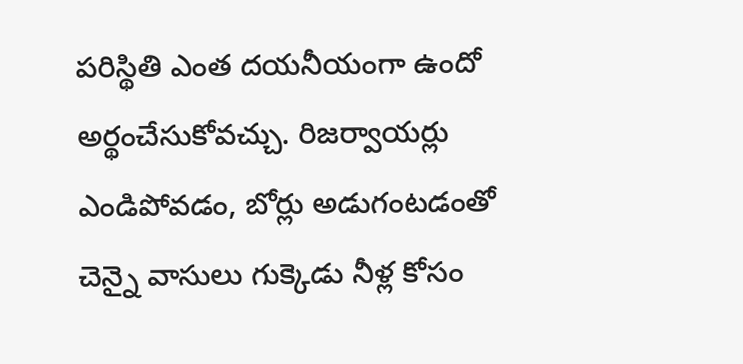పరిస్థితి ఎంత దయనీయంగా ఉందో అర్థంచేసుకోవచ్చు. రిజర్వాయర్లు ఎండిపోవడం, బోర్లు అడుగంటడంతో చెన్నై వాసులు గుక్కెడు నీళ్ల కోసం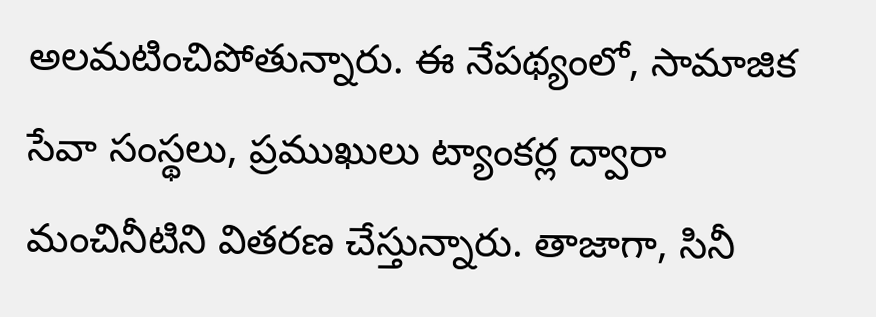అలమటించిపోతున్నారు. ఈ నేపథ్యంలో, సామాజిక సేవా సంస్థలు, ప్రముఖులు ట్యాంకర్ల ద్వారా మంచినీటిని వితరణ చేస్తున్నారు. తాజాగా, సినీ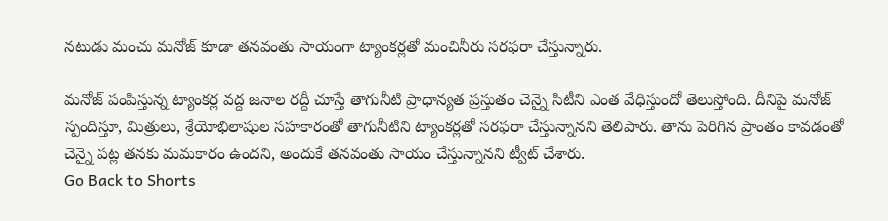నటుడు మంచు మనోజ్ కూడా తనవంతు సాయంగా ట్యాంకర్లతో మంచినీరు సరఫరా చేస్తున్నారు.

మనోజ్ పంపిస్తున్న ట్యాంకర్ల వద్ద జనాల రద్దీ చూస్తే తాగునీటి ప్రాధాన్యత ప్రస్తుతం చెన్నై సిటీని ఎంత వేధిస్తుందో తెలుస్తోంది. దీనిపై మనోజ్ స్పందిస్తూ, మిత్రులు, శ్రేయోభిలాషుల సహకారంతో తాగునీటిని ట్యాంకర్లతో సరఫరా చేస్తున్నానని తెలిపారు. తాను పెరిగిన ప్రాంతం కావడంతో చెన్నై పట్ల తనకు మమకారం ఉందని, అందుకే తనవంతు సాయం చేస్తున్నానని ట్వీట్ చేశారు.
Go Back to Shorts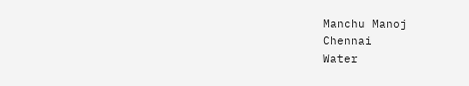Manchu Manoj
Chennai
Water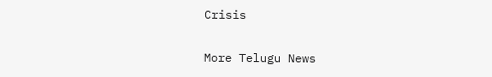Crisis

More Telugu News